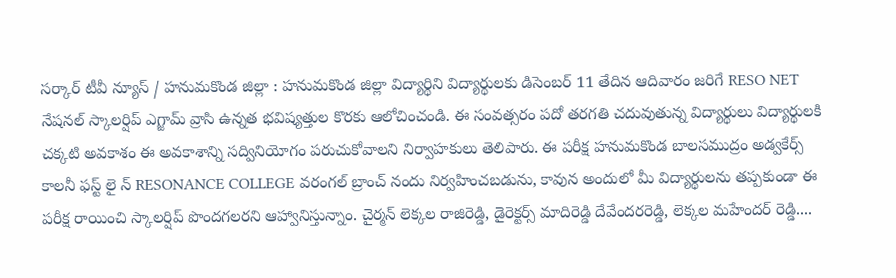సర్కార్ టీవీ న్యూస్ / హనుమకొండ జిల్లా : హనుమకొండ జిల్లా విద్యార్థిని విద్యార్థులకు డిసెంబర్ 11 తేదిన ఆదివారం జరిగే RESO NET నేషనల్ స్కాలర్షిప్ ఎగ్జామ్ వ్రాసి ఉన్నత భవిష్యత్తుల కొరకు ఆలోచించండి. ఈ సంవత్సరం పదో తరగతి చదువుతున్న విద్యార్థులు విద్యార్థులకి చక్కటి అవకాశం ఈ అవకాశాన్ని సద్వినియోగం పరుచుకోవాలని నిర్వాహకులు తెలిపారు. ఈ పరీక్ష హనుమకొండ బాలసముద్రం అడ్వకేర్స్ కాలనీ ఫస్ట్ లై న్ RESONANCE COLLEGE వరంగల్ బ్రాంచ్ నందు నిర్వహించబడును, కావున అందులో మీ విద్యార్థులను తప్పకుండా ఈ పరీక్ష రాయించి స్కాలర్షిప్ పొందగలరని ఆహ్వానిస్తున్నాం. చైర్మన్ లెక్కల రాజిరెడ్డి, డైరెక్టర్స్ మాదిరెడ్డి దేవేందరరెడ్డి, లెక్కల మహేందర్ రెడ్డి....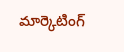మార్కెటింగ్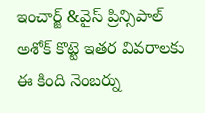ఇంచార్జ్ &వైస్ ప్రిన్సిపాల్ అశోక్ కొట్టె ఇతర వివరాలకు ఈ కింది నెంబర్ను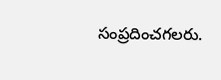సంప్రదించగలరు.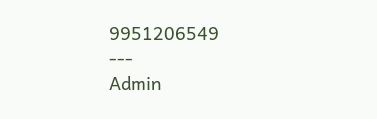9951206549
---
Admin